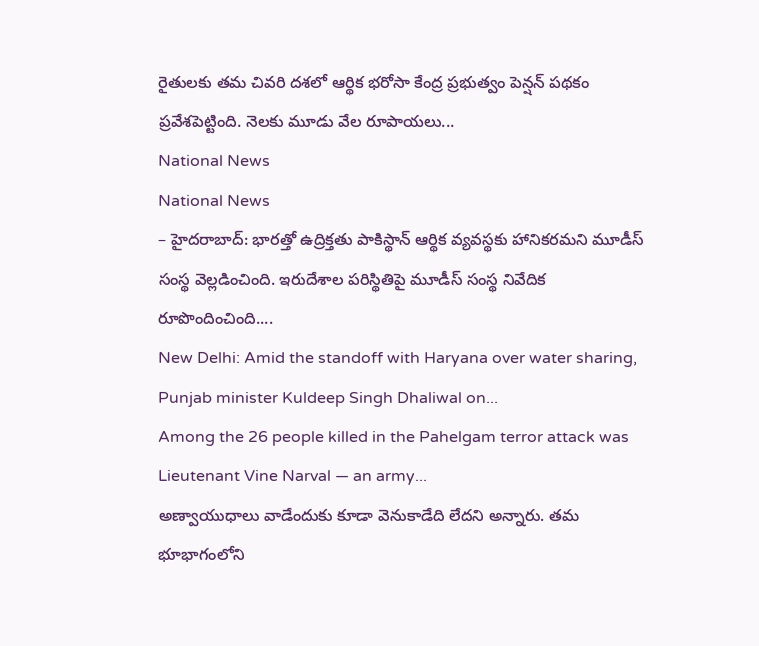రైతులకు తమ చివరి దశలో ఆర్థిక భరోసా కేంద్ర ప్రభుత్వం పెన్షన్ పథకం ప్రవేశపెట్టింది. నెలకు మూడు వేల రూపాయలు...
National News
National News
– హైదరాబాద్: భారత్తో ఉద్రిక్తతు పాకిస్థాన్ ఆర్థిక వ్యవస్థకు హానికరమని మూడీస్ సంస్థ వెల్లడించింది. ఇరుదేశాల పరిస్థితిపై మూడీస్ సంస్థ నివేదిక రూపొందించింది....
New Delhi: Amid the standoff with Haryana over water sharing, Punjab minister Kuldeep Singh Dhaliwal on...
Among the 26 people killed in the Pahelgam terror attack was Lieutenant Vine Narval — an army...
అణ్వాయుధాలు వాడేందుకు కూడా వెనుకాడేది లేదని అన్నారు. తమ భూభాగంలోని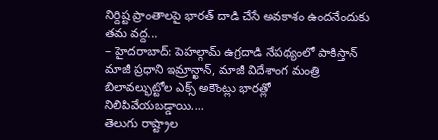నిర్దిష్ట ప్రాంతాలపై భారత్ దాడి చేసే అవకాశం ఉందనేందుకు తమ వద్ద...
– హైదరాబాద్: పెహల్గామ్ ఉగ్రదాడి నేపథ్యంలో పాకిస్తాన్ మాజీ ప్రధాని ఇమ్రాన్ఖాన్, మాజీ విదేశాంగ మంత్రి బిలావల్భుట్టోల ఎక్స్ అకౌంట్లు భారత్లో నిలిపివేయబడ్డాయి....
తెలుగు రాష్ట్రాల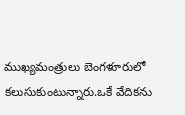ముఖ్యమంత్రులు బెంగళూరులో కలుసుకుంటున్నారు.ఒకే వేదికను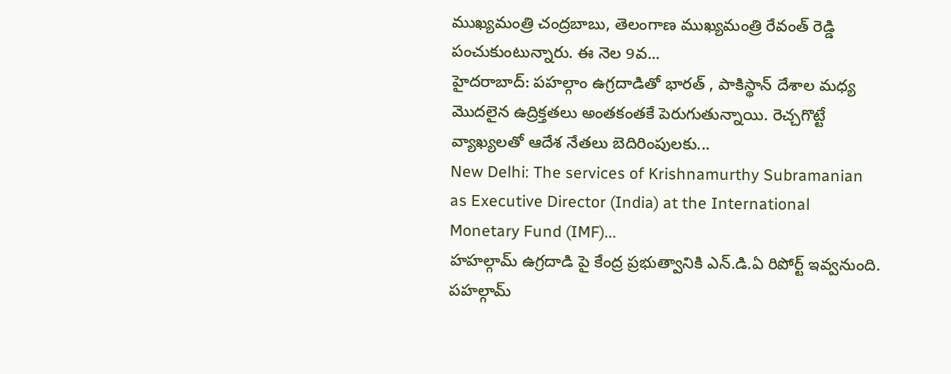ముఖ్యమంత్రి చంద్రబాబు, తెలంగాణ ముఖ్యమంత్రి రేవంత్ రెడ్డి పంచుకుంటున్నారు. ఈ నెల 9వ...
హైదరాబాద్: పహల్గాం ఉగ్రదాడితో భారత్ , పాకిస్థాన్ దేశాల మధ్య మొదలైన ఉద్రిక్తతలు అంతకంతకే పెరుగుతున్నాయి. రెచ్చగొట్టే వ్యాఖ్యలతో ఆదేశ నేతలు బెదిరింపులకు...
New Delhi: The services of Krishnamurthy Subramanian as Executive Director (India) at the International Monetary Fund (IMF)...
హహల్గామ్ ఉగ్రదాడి పై కేంద్ర ప్రభుత్వానికి ఎన్.డి.ఏ రిపోర్ట్ ఇవ్వనుంది. పహల్గామ్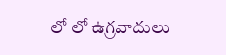లో లో ఉగ్రవాదులు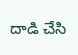దాడి చేసి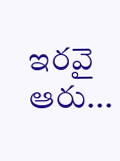ఇరవై ఆరు...